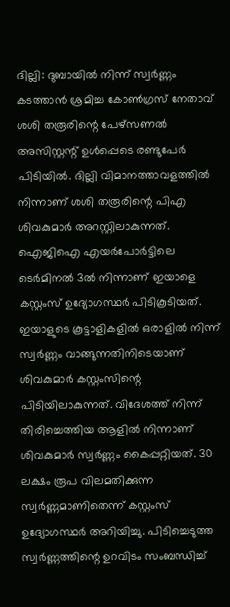ദില്ലി: ദുബായിൽ നിന്ന് സ്വർണ്ണം കടത്താൻ ശ്രമിച്ച കോൺഗ്രസ് നേതാവ് ശശി തരൂരിന്റെ പേഴ്സണൽ അസിസ്റ്റന്റ് ഉൾപ്പെടെ രണ്ടുപേർ പിടിയിൽ. ദില്ലി വിമാനത്താവളത്തിൽ നിന്നാണ് ശശി തരൂരിന്റെ പിഎ ശിവകുമാർ അറസ്റ്റിലാകുന്നത്. ഐജിഐ എയർപോർട്ടിലെ ടെർമിനൽ 3ൽ നിന്നാണ് ഇയാളെ കസ്റ്റംസ് ഉദ്യോഗസ്ഥർ പിടികൂടിയത്.
ഇയാളുടെ കൂട്ടാളികളിൽ ഒരാളിൽ നിന്ന് സ്വർണ്ണം വാങ്ങുന്നതിനിടെയാണ് ശിവകുമാർ കസ്റ്റംസിന്റെ പിടിയിലാകുന്നത്. വിദേശത്ത് നിന്ന് തിരിച്ചെത്തിയ ആളിൽ നിന്നാണ് ശിവകുമാർ സ്വർണ്ണം കൈപ്പറ്റിയത്. 30 ലക്ഷം രൂപ വിലമതിക്കുന്ന സ്വർണ്ണമാണിതെന്ന് കസ്റ്റംസ് ഉദ്യോഗസ്ഥർ അറിയിച്ചു. പിടിച്ചെടുത്ത സ്വർണ്ണത്തിന്റെ ഉറവിടം സംബന്ധിച്ച്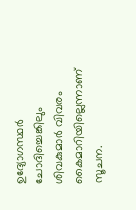ഉദ്യോഗസ്ഥർ ചോദിച്ചെങ്കിലും ശിവകുമാർ വിവരം കൈമാറിയില്ലെന്നാണ് സൂചന.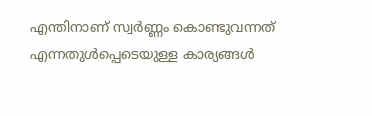എന്തിനാണ് സ്വർണ്ണം കൊണ്ടുവന്നത് എന്നതുൾപ്പെടെയുള്ള കാര്യങ്ങൾ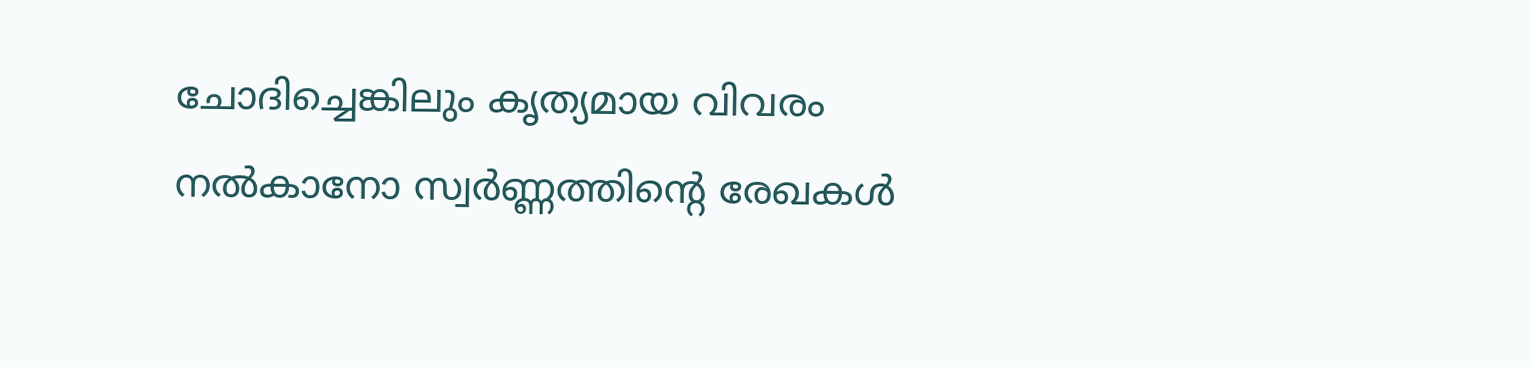ചോദിച്ചെങ്കിലും കൃത്യമായ വിവരം നൽകാനോ സ്വർണ്ണത്തിന്റെ രേഖകൾ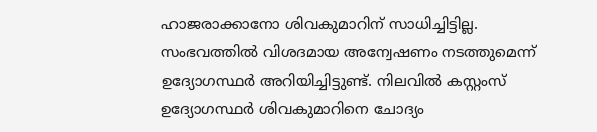ഹാജരാക്കാനോ ശിവകുമാറിന് സാധിച്ചിട്ടില്ല. സംഭവത്തിൽ വിശദമായ അന്വേഷണം നടത്തുമെന്ന് ഉദ്യോഗസ്ഥർ അറിയിച്ചിട്ടുണ്ട്. നിലവിൽ കസ്റ്റംസ് ഉദ്യോഗസ്ഥർ ശിവകുമാറിനെ ചോദ്യം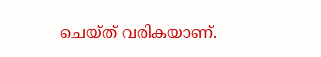ചെയ്ത് വരികയാണ്.